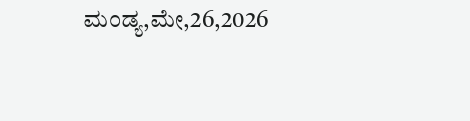ಮಂಡ್ಯ,ಮೇ,26,2026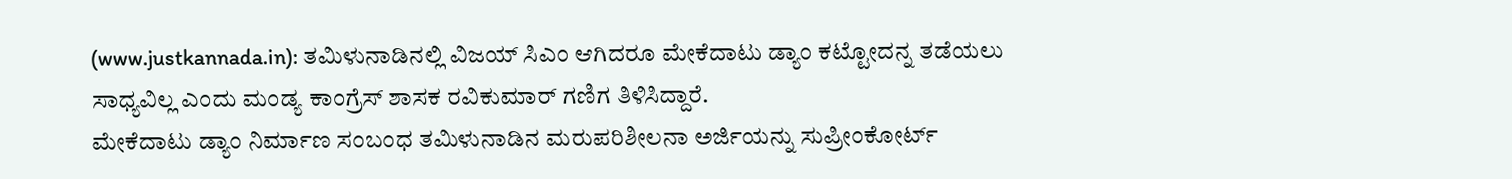(www.justkannada.in): ತಮಿಳುನಾಡಿನಲ್ಲಿ ವಿಜಯ್ ಸಿಎಂ ಆಗಿದರೂ ಮೇಕೆದಾಟು ಡ್ಯಾಂ ಕಟ್ಟೋದನ್ನ ತಡೆಯಲು ಸಾಧ್ಯವಿಲ್ಲ ಎಂದು ಮಂಡ್ಯ ಕಾಂಗ್ರೆಸ್ ಶಾಸಕ ರವಿಕುಮಾರ್ ಗಣಿಗ ತಿಳಿಸಿದ್ದಾರೆ.
ಮೇಕೆದಾಟು ಡ್ಯಾಂ ನಿರ್ಮಾಣ ಸಂಬಂಧ ತಮಿಳುನಾಡಿನ ಮರುಪರಿಶೀಲನಾ ಅರ್ಜಿಯನ್ನು ಸುಪ್ರೀಂಕೋರ್ಟ್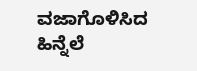ವಜಾಗೊಳಿಸಿದ ಹಿನ್ನೆಲೆ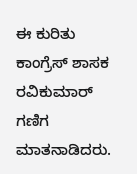ಈ ಕುರಿತು ಕಾಂಗ್ರೆಸ್ ಶಾಸಕ ರವಿಕುಮಾರ್ ಗಣಿಗ ಮಾತನಾಡಿದರು.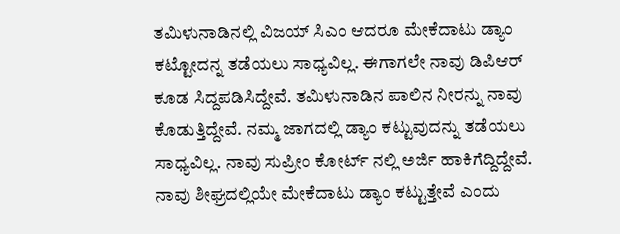ತಮಿಳುನಾಡಿನಲ್ಲಿ ವಿಜಯ್ ಸಿಎಂ ಆದರೂ ಮೇಕೆದಾಟು ಡ್ಯಾಂ ಕಟ್ಟೋದನ್ನ ತಡೆಯಲು ಸಾಧ್ಯವಿಲ್ಲ. ಈಗಾಗಲೇ ನಾವು ಡಿಪಿಆರ್ ಕೂಡ ಸಿದ್ದಪಡಿಸಿದ್ದೇವೆ. ತಮಿಳುನಾಡಿನ ಪಾಲಿನ ನೀರನ್ನು ನಾವು ಕೊಡುತ್ತಿದ್ದೇವೆ. ನಮ್ಮ ಜಾಗದಲ್ಲಿ ಡ್ಯಾಂ ಕಟ್ಟುವುದನ್ನು ತಡೆಯಲು ಸಾಧ್ಯವಿಲ್ಲ. ನಾವು ಸುಪ್ರೀಂ ಕೋರ್ಟ್ ನಲ್ಲಿ ಅರ್ಜಿ ಹಾಕಿಗೆದ್ದಿದ್ದೇವೆ. ನಾವು ಶೀಘ್ರದಲ್ಲಿಯೇ ಮೇಕೆದಾಟು ಡ್ಯಾಂ ಕಟ್ಟುತ್ತೇವೆ ಎಂದು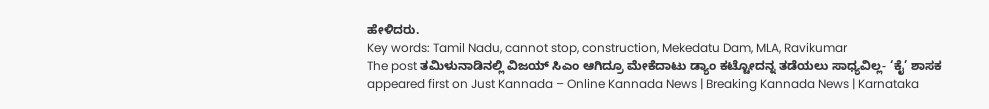ಹೇಳಿದರು.
Key words: Tamil Nadu, cannot stop, construction, Mekedatu Dam, MLA, Ravikumar
The post ತಮಿಳುನಾಡಿನಲ್ಲಿ ವಿಜಯ್ ಸಿಎಂ ಆಗಿದ್ರೂ ಮೇಕೆದಾಟು ಡ್ಯಾಂ ಕಟ್ಟೋದನ್ನ ತಡೆಯಲು ಸಾಧ್ಯವಿಲ್ಲ- ‘ಕೈ’ ಶಾಸಕ appeared first on Just Kannada – Online Kannada News | Breaking Kannada News | Karnataka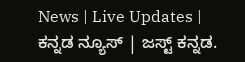News | Live Updates | ಕನ್ನಡ ನ್ಯೂಸ್ | ಜಸ್ಟ್ ಕನ್ನಡ.